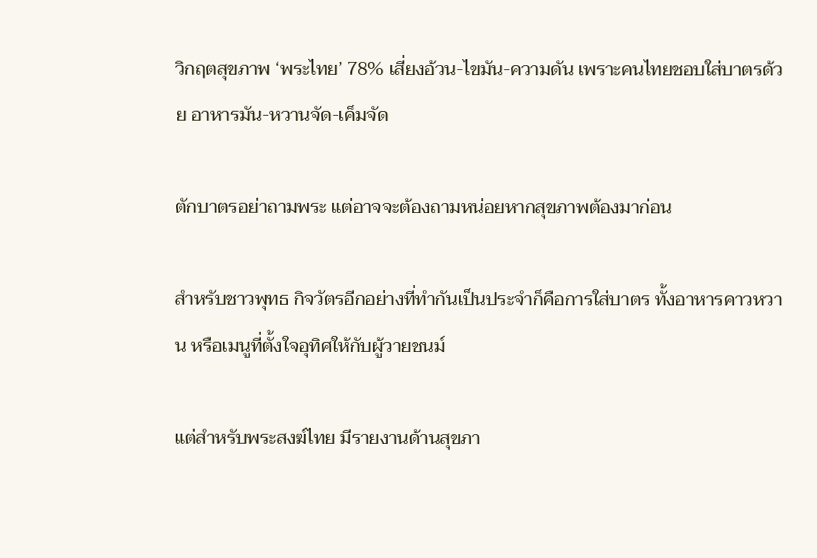วิกฤตสุขภาพ ‘พระไทย’ 78% เสี่ยงอ้วน-ไขมัน-ความดัน เพราะคนไทยชอบใส่บาตรด้วย อาหารมัน-หวานจัด-เค็มจัด

ตักบาตรอย่าถามพระ แต่อาจจะต้องถามหน่อยหากสุขภาพต้องมาก่อน

สำหรับชาวพุทธ กิจวัตรอีกอย่างที่ทำกันเป็นประจำก็คือการใส่บาตร ทั้งอาหารคาวหวาน หรือเมนูที่ตั้งใจอุทิศให้กับผู้วายชนม์

แต่สำหรับพระสงฆ์ไทย มีรายงานด้านสุขภา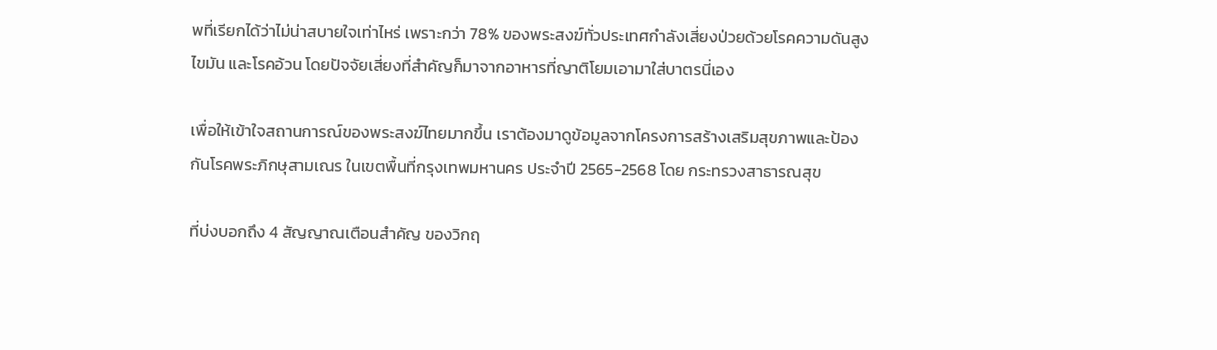พที่เรียกได้ว่าไม่น่าสบายใจเท่าไหร่ เพราะกว่า 78% ของพระสงฆ์ทั่วประเทศกำลังเสี่ยงป่วยด้วยโรคความดันสูง ไขมัน และโรคอ้วน โดยปัจจัยเสี่ยงที่สำคัญก็มาจากอาหารที่ญาติโยมเอามาใส่บาตรนี่เอง

เพื่อให้เข้าใจสถานการณ์ของพระสงฆ์ไทยมากขึ้น เราต้องมาดูข้อมูลจากโครงการสร้างเสริมสุขภาพและป้องกันโรคพระภิกษุสามเณร ในเขตพื้นที่กรุงเทพมหานคร ประจำปี 2565-2568 โดย กระทรวงสาธารณสุข

ที่บ่งบอกถึง 4 สัญญาณเตือนสำคัญ ของวิกฤ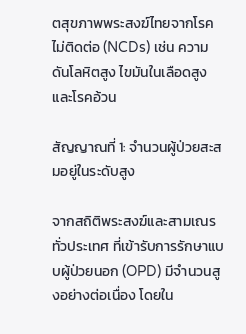ตสุขภาพพระสงฆ์ไทยจากโรคไม่ติดต่อ (NCDs) เช่น ความดันโลหิตสูง ไขมันในเลือดสูง และโรคอ้วน

สัญญาณที่ 1: จำนวนผู้ป่วยสะสมอยู่ในระดับสูง

จากสถิติพระสงฆ์และสามเณรทั่วประเทศ ที่เข้ารับการรักษาแบบผู้ป่วยนอก (OPD) มีจำนวนสูงอย่างต่อเนื่อง โดยใน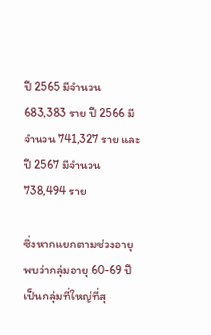ปี 2565 มีจำนวน 683,383 ราย ปี 2566 มีจำนวน 741,327 ราย และปี 2567 มีจำนวน 738,494 ราย

ซึ่งหากแยกตามช่วงอายุ พบว่ากลุ่มอายุ 60-69 ปี เป็นกลุ่มที่ใหญ่ที่สุ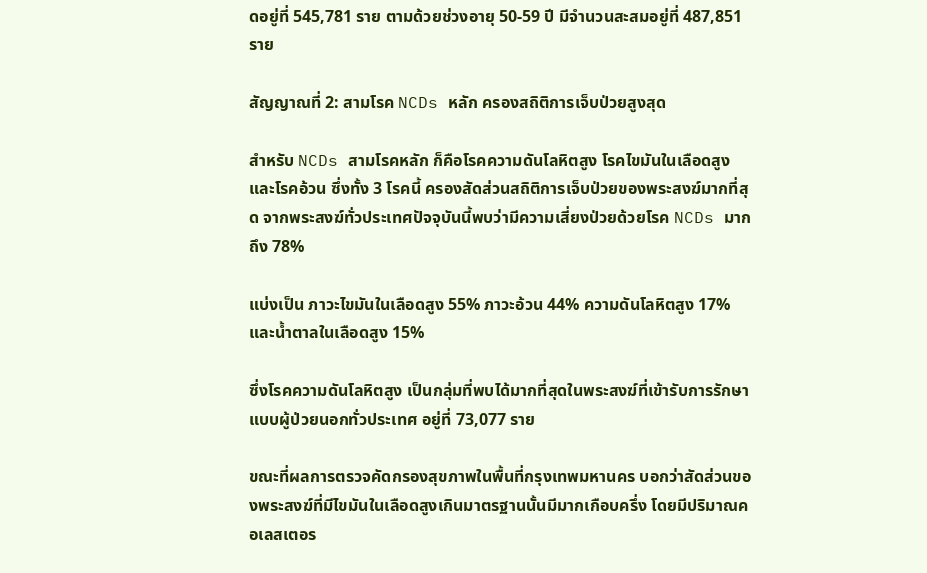ดอยู่ที่ 545,781 ราย ตามด้วยช่วงอายุ 50-59 ปี มีจำนวนสะสมอยู่ที่ 487,851 ราย

สัญญาณที่ 2: สามโรค NCDs หลัก ครองสถิติการเจ็บป่วยสูงสุด

สำหรับ NCDs สามโรคหลัก ก็คือโรคความดันโลหิตสูง โรคไขมันในเลือดสูง และโรคอ้วน ซึ่งทั้ง 3 โรคนี้ ครองสัดส่วนสถิติการเจ็บป่วยของพระสงฆ์มากที่สุด จากพระสงฆ์ทั่วประเทศปัจจุบันนี้พบว่ามีความเสี่ยงป่วยด้วยโรค NCDs มากถึง 78%

แบ่งเป็น ภาวะไขมันในเลือดสูง 55% ภาวะอ้วน 44% ความดันโลหิตสูง 17% และน้ำตาลในเลือดสูง 15%

ซึ่งโรคความดันโลหิตสูง เป็นกลุ่มที่พบได้มากที่สุดในพระสงฆ์ที่เข้ารับการรักษาแบบผู้ป่วยนอกทั่วประเทศ อยู่ที่ 73,077 ราย

ขณะที่ผลการตรวจคัดกรองสุขภาพในพื้นที่กรุงเทพมหานคร บอกว่าสัดส่วนของพระสงฆ์ที่มีไขมันในเลือดสูงเกินมาตรฐานนั้นมีมากเกือบครึ่ง โดยมีปริมาณคอเลสเตอร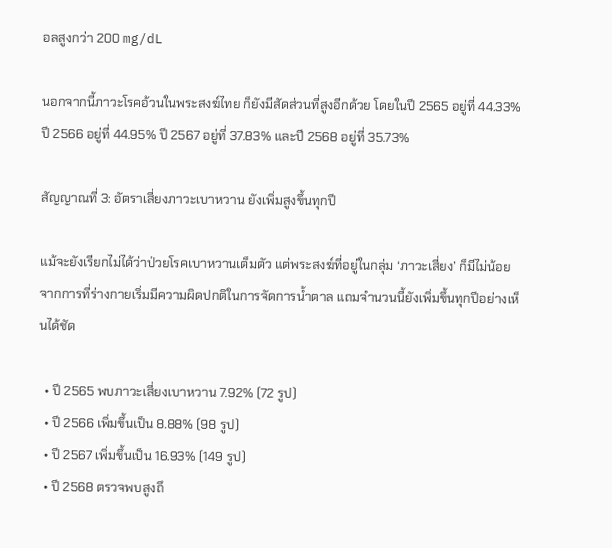อลสูงกว่า 200 mg/dL

นอกจากนี้ภาวะโรคอ้วนในพระสงฆ์ไทย ก็ยังมีสัดส่วนที่สูงอีกด้วย โดยในปี 2565 อยู่ที่ 44.33% ปี 2566 อยู่ที่ 44.95% ปี 2567 อยู่ที่ 37.83% และปี 2568 อยู่ที่ 35.73%

สัญญาณที่ 3: อัตราเสี่ยงภาวะเบาหวาน ยังเพิ่มสูงขึ้นทุกปี

แม้จะยังเรียกไม่ได้ว่าป่วยโรคเบาหวานเต็มตัว แต่พระสงฆ์ที่อยู่ในกลุ่ม ‘ภาวะเสี่ยง’ ก็มีไม่น้อย จากการที่ร่างกายเริ่มมีความผิดปกติในการจัดการน้ำตาล แถมจำนวนนี้ยังเพิ่มขึ้นทุกปีอย่างเห็นได้ชัด

  • ปี 2565 พบภาวะเสี่ยงเบาหวาน 7.92% (72 รูป)
  • ปี 2566 เพิ่มขึ้นเป็น 8.88% (98 รูป)
  • ปี 2567 เพิ่มขึ้นเป็น 16.93% (149 รูป)
  • ปี 2568 ตรวจพบสูงถึ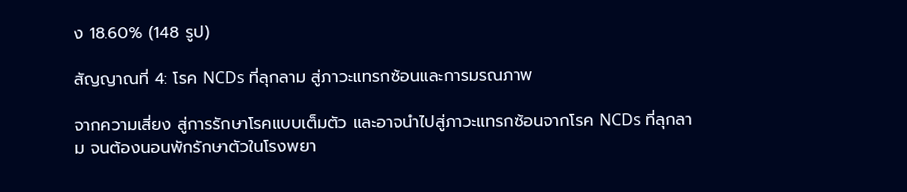ง 18.60% (148 รูป)

สัญญาณที่ 4: โรค NCDs ที่ลุกลาม สู่ภาวะแทรกซ้อนและการมรณภาพ

จากความเสี่ยง สู่การรักษาโรคแบบเต็มตัว และอาจนำไปสู่ภาวะแทรกซ้อนจากโรค NCDs ที่ลุกลาม จนต้องนอนพักรักษาตัวในโรงพยา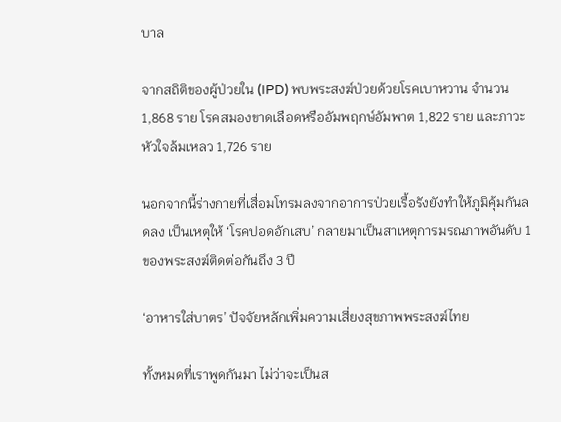บาล

จากสถิติของผู้ป่วยใน (IPD) พบพระสงฆ์ป่วยด้วยโรคเบาหวาน จำนวน 1,868 ราย โรคสมองขาดเลือดหรืออัมพฤกษ์อัมพาต 1,822 ราย และภาวะหัวใจล้มเหลว 1,726 ราย

นอกจากนี้ร่างกายที่เสื่อมโทรมลงจากอาการป่วยเรื้อรังยังทำให้ภูมิคุ้มกันลดลง เป็นเหตุให้ ‘โรคปอดอักเสบ’ กลายมาเป็นสาเหตุการมรณภาพอันดับ 1 ของพระสงฆ์ติดต่อกันถึง 3 ปี

‘อาหารใส่บาตร’ ปัจจัยหลักเพิ่มความเสี่ยงสุขภาพพระสงฆ์ไทย

ทั้งหมดที่เราพูดกันมา ไม่ว่าจะเป็นส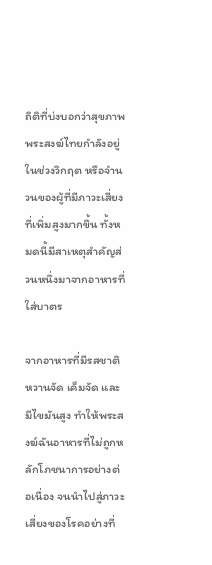ถิติที่บ่งบอกว่าสุขภาพพระสงฆ์ไทยกำลังอยู่ในช่วงวิกฤต หรือจำนวนของผู้ที่มีภาวะเสี่ยงที่เพิ่มสูงมากขึ้น ทั้งหมดนี้มีสาเหตุสำคัญส่วนหนึ่งมาจากอาหารที่ใส่บาตร

จากอาหารที่มีรสชาติหวานจัด เค็มจัด และมีไขมันสูง ทำให้พระสงฆ์ฉันอาหารที่ไม่ถูกหลักโภชนาการอย่างต่อเนื่อง จนนำไปสู่ภาวะเสี่ยงของโรคอย่างที่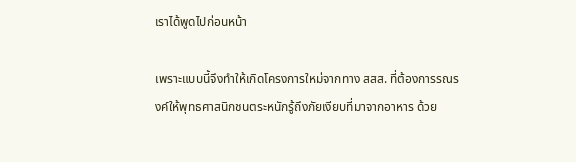เราได้พูดไปก่อนหน้า

เพราะแบบนี้จึงทำให้เกิดโครงการใหม่จากทาง สสส. ที่ต้องการรณรงค์ให้พุทธศาสนิกชนตระหนักรู้ถึงภัยเงียบที่มาจากอาหาร ด้วย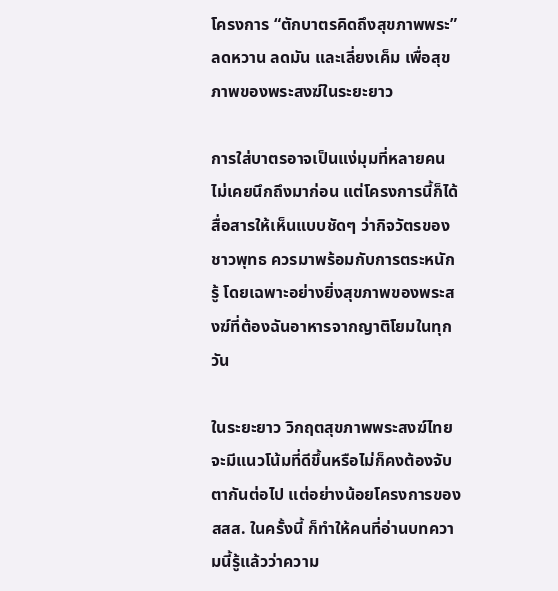โครงการ “ตักบาตรคิดถึงสุขภาพพระ” ลดหวาน ลดมัน และเลี่ยงเค็ม เพื่อสุขภาพของพระสงฆ์ในระยะยาว

การใส่บาตรอาจเป็นแง่มุมที่หลายคนไม่เคยนึกถึงมาก่อน แต่โครงการนี้ก็ได้สื่อสารให้เห็นแบบชัดๆ ว่ากิจวัตรของชาวพุทธ ควรมาพร้อมกับการตระหนักรู้ โดยเฉพาะอย่างยิ่งสุขภาพของพระสงฆ์ที่ต้องฉันอาหารจากญาติโยมในทุกวัน

ในระยะยาว วิกฤตสุขภาพพระสงฆ์ไทยจะมีแนวโน้มที่ดีขึ้นหรือไม่ก็คงต้องจับตากันต่อไป แต่อย่างน้อยโครงการของ สสส. ในครั้งนี้ ก็ทำให้คนที่อ่านบทความนี้รู้แล้วว่าความ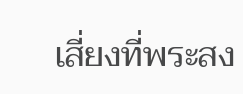เสี่ยงที่พระสง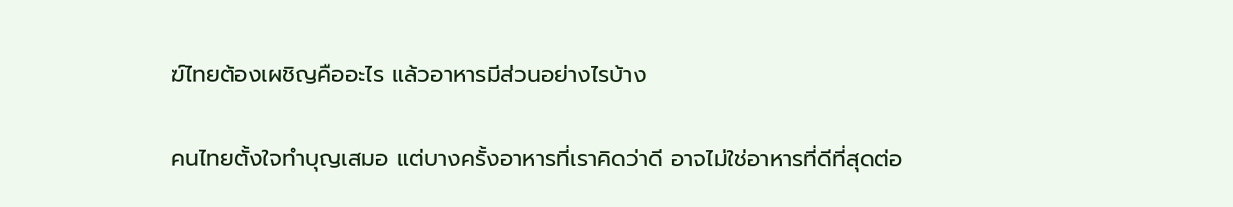ฆ์ไทยต้องเผชิญคืออะไร แล้วอาหารมีส่วนอย่างไรบ้าง

คนไทยตั้งใจทำบุญเสมอ แต่บางครั้งอาหารที่เราคิดว่าดี อาจไม่ใช่อาหารที่ดีที่สุดต่อ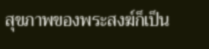สุขภาพของพระสงฆ์ก็เป็น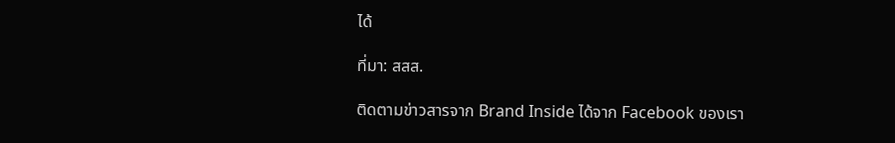ได้

ที่มา: สสส.

ติดตามข่าวสารจาก Brand Inside ได้จาก Facebook ของเรา